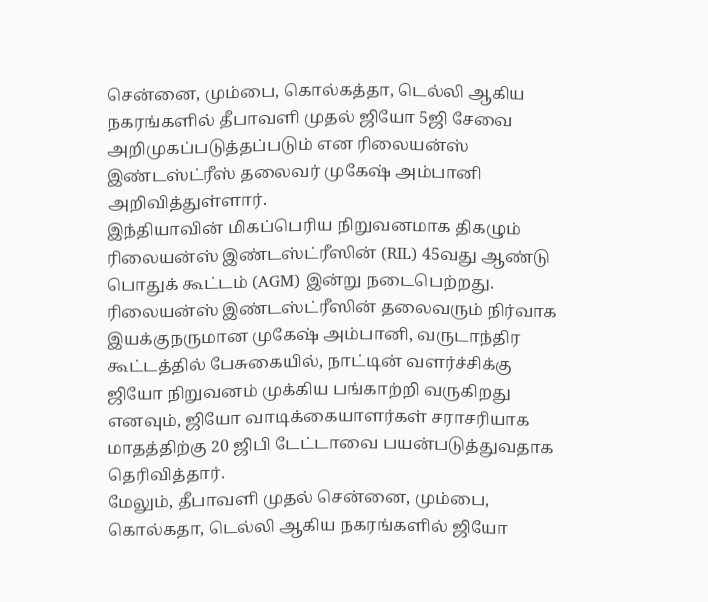சென்னை, மும்பை, கொல்கத்தா, டெல்லி ஆகிய நகரங்களில் தீபாவளி முதல் ஜியோ 5ஜி சேவை அறிமுகப்படுத்தப்படும் என ரிலையன்ஸ் இண்டஸ்ட்ரீஸ் தலைவர் முகேஷ் அம்பானி அறிவித்துள்ளார்.
இந்தியாவின் மிகப்பெரிய நிறுவனமாக திகழும் ரிலையன்ஸ் இண்டஸ்ட்ரீஸின் (RIL) 45வது ஆண்டு பொதுக் கூட்டம் (AGM) இன்று நடைபெற்றது. ரிலையன்ஸ் இண்டஸ்ட்ரீஸின் தலைவரும் நிர்வாக இயக்குநருமான முகேஷ் அம்பானி, வருடாந்திர கூட்டத்தில் பேசுகையில், நாட்டின் வளர்ச்சிக்கு ஜியோ நிறுவனம் முக்கிய பங்காற்றி வருகிறது எனவும், ஜியோ வாடிக்கையாளர்கள் சராசரியாக மாதத்திற்கு 20 ஜிபி டேட்டாவை பயன்படுத்துவதாக தெரிவித்தார்.
மேலும், தீபாவளி முதல் சென்னை, மும்பை, கொல்கதா, டெல்லி ஆகிய நகரங்களில் ஜியோ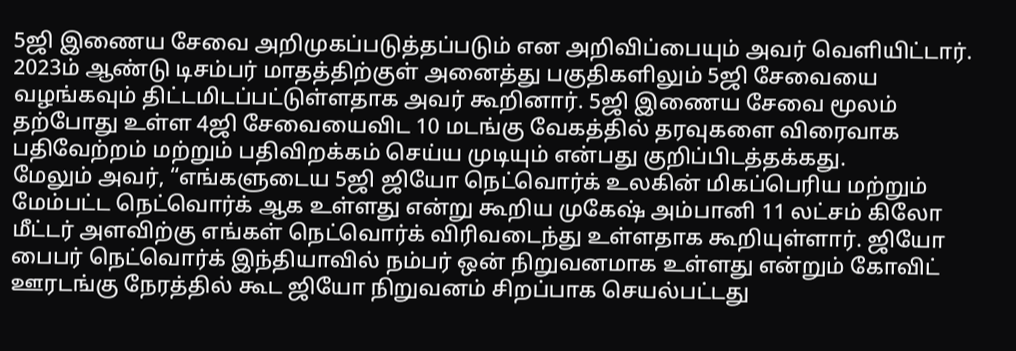5ஜி இணைய சேவை அறிமுகப்படுத்தப்படும் என அறிவிப்பையும் அவர் வெளியிட்டார். 2023ம் ஆண்டு டிசம்பர் மாதத்திற்குள் அனைத்து பகுதிகளிலும் 5ஜி சேவையை வழங்கவும் திட்டமிடப்பட்டுள்ளதாக அவர் கூறினார். 5ஜி இணைய சேவை மூலம் தற்போது உள்ள 4ஜி சேவையைவிட 10 மடங்கு வேகத்தில் தரவுகளை விரைவாக பதிவேற்றம் மற்றும் பதிவிறக்கம் செய்ய முடியும் என்பது குறிப்பிடத்தக்கது.
மேலும் அவர், “எங்களுடைய 5ஜி ஜியோ நெட்வொர்க் உலகின் மிகப்பெரிய மற்றும் மேம்பட்ட நெட்வொர்க் ஆக உள்ளது என்று கூறிய முகேஷ் அம்பானி 11 லட்சம் கிலோ மீட்டர் அளவிற்கு எங்கள் நெட்வொர்க் விரிவடைந்து உள்ளதாக கூறியுள்ளார். ஜியோ பைபர் நெட்வொர்க் இந்தியாவில் நம்பர் ஒன் நிறுவனமாக உள்ளது என்றும் கோவிட் ஊரடங்கு நேரத்தில் கூட ஜியோ நிறுவனம் சிறப்பாக செயல்பட்டது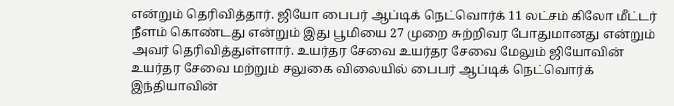என்றும் தெரிவித்தார். ஜியோ பைபர் ஆப்டிக் நெட்வொர்க் 11 லட்சம் கிலோ மீட்டர் நீளம் கொண்டது என்றும் இது பூமியை 27 முறை சுற்றிவர போதுமானது என்றும் அவர் தெரிவித்துள்ளார். உயர்தர சேவை உயர்தர சேவை மேலும் ஜியோவின் உயர்தர சேவை மற்றும் சலுகை விலையில் பைபர் ஆப்டிக் நெட்வொர்க் இந்தியாவின்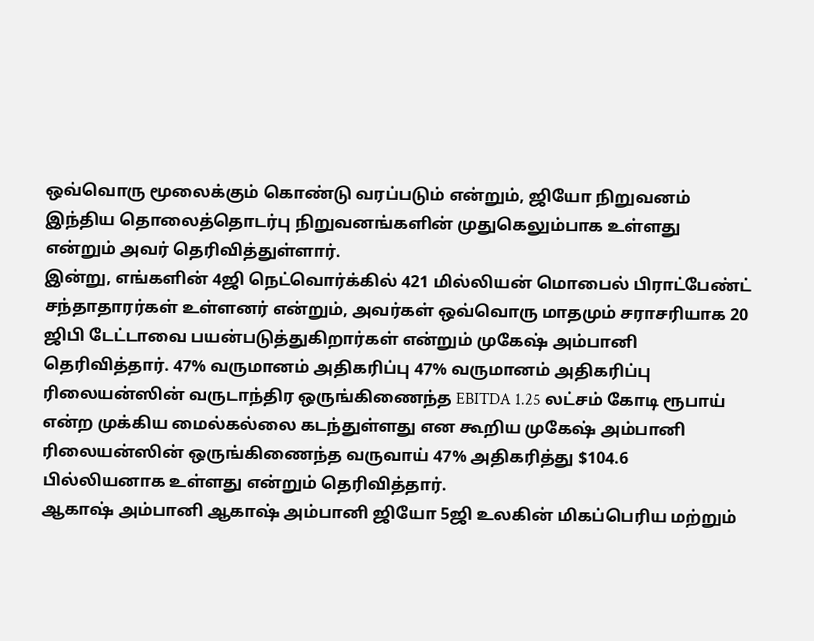ஒவ்வொரு மூலைக்கும் கொண்டு வரப்படும் என்றும், ஜியோ நிறுவனம் இந்திய தொலைத்தொடர்பு நிறுவனங்களின் முதுகெலும்பாக உள்ளது என்றும் அவர் தெரிவித்துள்ளார்.
இன்று, எங்களின் 4ஜி நெட்வொர்க்கில் 421 மில்லியன் மொபைல் பிராட்பேண்ட் சந்தாதாரர்கள் உள்ளனர் என்றும், அவர்கள் ஒவ்வொரு மாதமும் சராசரியாக 20 ஜிபி டேட்டாவை பயன்படுத்துகிறார்கள் என்றும் முகேஷ் அம்பானி தெரிவித்தார். 47% வருமானம் அதிகரிப்பு 47% வருமானம் அதிகரிப்பு ரிலையன்ஸின் வருடாந்திர ஒருங்கிணைந்த EBITDA 1.25 லட்சம் கோடி ரூபாய் என்ற முக்கிய மைல்கல்லை கடந்துள்ளது என கூறிய முகேஷ் அம்பானி ரிலையன்ஸின் ஒருங்கிணைந்த வருவாய் 47% அதிகரித்து $104.6 பில்லியனாக உள்ளது என்றும் தெரிவித்தார்.
ஆகாஷ் அம்பானி ஆகாஷ் அம்பானி ஜியோ 5ஜி உலகின் மிகப்பெரிய மற்றும்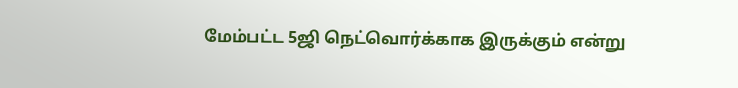மேம்பட்ட 5ஜி நெட்வொர்க்காக இருக்கும் என்று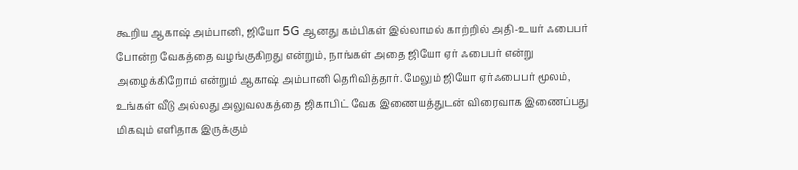கூறிய ஆகாஷ் அம்பானி, ஜியோ 5G ஆனது கம்பிகள் இல்லாமல் காற்றில் அதி-உயர் ஃபைபர் போன்ற வேகத்தை வழங்குகிறது என்றும், நாங்கள் அதை ஜியோ ஏர் ஃபைபர் என்று அழைக்கிறோம் என்றும் ஆகாஷ் அம்பானி தெரிவித்தார். மேலும் ஜியோ ஏர்ஃபைபர் மூலம், உங்கள் வீடு அல்லது அலுவலகத்தை ஜிகாபிட் வேக இணையத்துடன் விரைவாக இணைப்பது மிகவும் எளிதாக இருக்கும்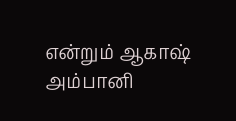என்றும் ஆகாஷ் அம்பானி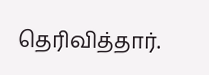தெரிவித்தார்.